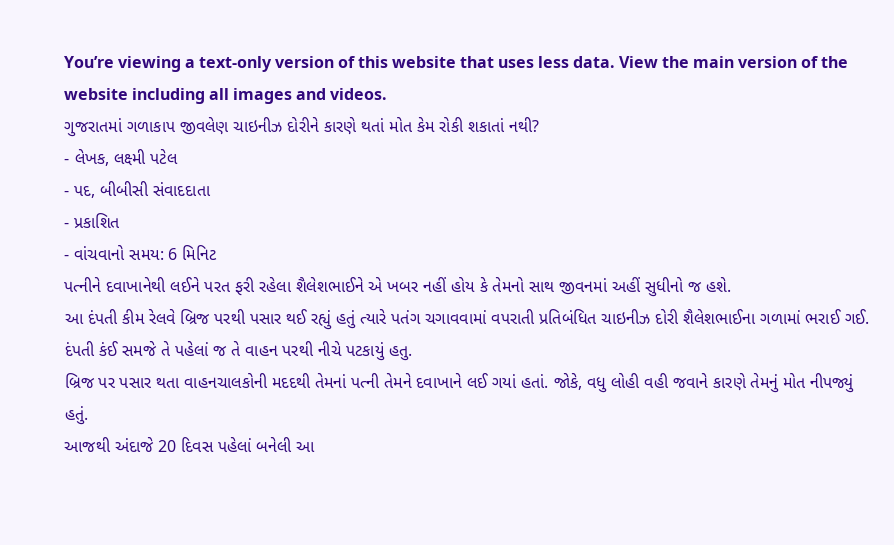You’re viewing a text-only version of this website that uses less data. View the main version of the website including all images and videos.
ગુજરાતમાં ગળાકાપ જીવલેણ ચાઇનીઝ દોરીને કારણે થતાં મોત કેમ રોકી શકાતાં નથી?
- લેખક, લક્ષ્મી પટેલ
- પદ, બીબીસી સંવાદદાતા
- પ્રકાશિત
- વાંચવાનો સમય: 6 મિનિટ
પત્નીને દવાખાનેથી લઈને પરત ફરી રહેલા શૈલેશભાઈને એ ખબર નહીં હોય કે તેમનો સાથ જીવનમાં અહીં સુધીનો જ હશે.
આ દંપતી કીમ રેલવે બ્રિજ પરથી પસાર થઈ રહ્યું હતું ત્યારે પતંગ ચગાવવામાં વપરાતી પ્રતિબંધિત ચાઇનીઝ દોરી શૈલેશભાઈના ગળામાં ભરાઈ ગઈ. દંપતી કંઈ સમજે તે પહેલાં જ તે વાહન પરથી નીચે પટકાયું હતુ.
બ્રિજ પર પસાર થતા વાહનચાલકોની મદદથી તેમનાં પત્ની તેમને દવાખાને લઈ ગયાં હતાં. જોકે, વધુ લોહી વહી જવાને કારણે તેમનું મોત નીપજ્યું હતું.
આજથી અંદાજે 20 દિવસ પહેલાં બનેલી આ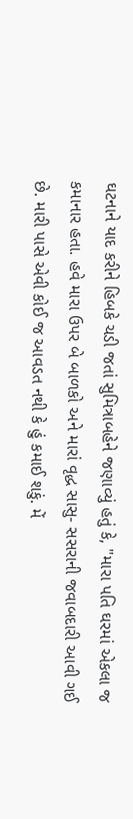ઘટનાને યાદ કરીને હિબકે ચડી જતાં સુમિત્રાબહેને જણાવ્યું હતું કે, "મારા પતિ ઘરમાં એકલા જ કમાનાર હતા. હવે મારા ઉપર બે બાળકો અને મારાં વૃદ્ધ સાસુ- સસરાની જવાબદારી આવી ગઈ છે. મારી પાસે એવી કોઈ જ આવડત નથી કે હું કમાઈ શકું. મેં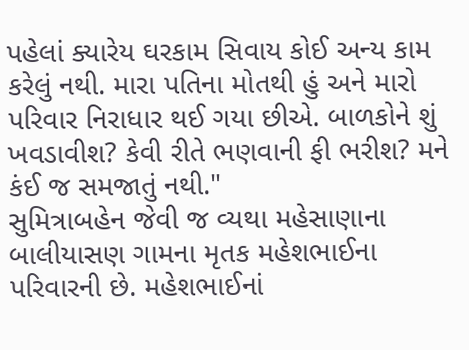પહેલાં ક્યારેય ઘરકામ સિવાય કોઈ અન્ય કામ કરેલું નથી. મારા પતિના મોતથી હું અને મારો પરિવાર નિરાધાર થઈ ગયા છીએ. બાળકોને શું ખવડાવીશ? કેવી રીતે ભણવાની ફી ભરીશ? મને કંઈ જ સમજાતું નથી."
સુમિત્રાબહેન જેવી જ વ્યથા મહેસાણાના બાલીયાસણ ગામના મૃતક મહેશભાઈના પરિવારની છે. મહેશભાઈનાં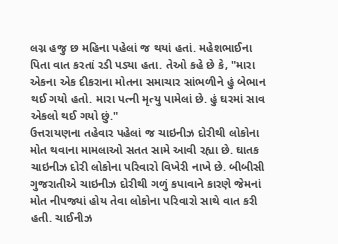લગ્ન હજુ છ મહિના પહેલાં જ થયાં હતાં. મહેશભાઈના પિતા વાત કરતાં રડી પડ્યા હતા. તેઓ કહે છે કે, "મારા એકના એક દીકરાના મોતના સમાચાર સાંભળીને હું બેભાન થઈ ગયો હતો. મારા પત્ની મૃત્યુ પામેલાં છે. હું ઘરમાં સાવ એકલો થઈ ગયો છું."
ઉત્તરાયણના તહેવાર પહેલાં જ ચાઇનીઝ દોરીથી લોકોના મોત થવાના મામલાઓ સતત સામે આવી રહ્યા છે. ઘાતક ચાઇનીઝ દોરી લોકોના પરિવારો વિખેરી નાખે છે. બીબીસી ગુજરાતીએ ચાઇનીઝ દોરીથી ગળું કપાવાને કારણે જેમનાં મોત નીપજ્યાં હોય તેવા લોકોના પરિવારો સાથે વાત કરી હતી. ચાઈનીઝ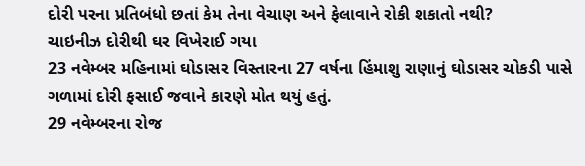દોરી પરના પ્રતિબંધો છતાં કેમ તેના વેચાણ અને ફેલાવાને રોકી શકાતો નથી?
ચાઇનીઝ દોરીથી ઘર વિખેરાઈ ગયા
23 નવેમ્બર મહિનામાં ઘોડાસર વિસ્તારના 27 વર્ષના હિંમાશુ રાણાનું ઘોડાસર ચોકડી પાસે ગળામાં દોરી ફસાઈ જવાને કારણે મોત થયું હતું.
29 નવેમ્બરના રોજ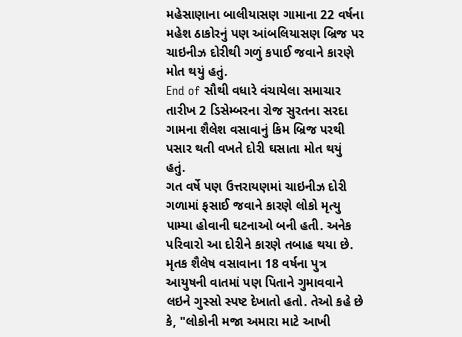મહેસાણાના બાલીયાસણ ગામાના 22 વર્ષના મહેશ ઠાકોરનું પણ આંબલિયાસણ બ્રિજ પર ચાઇનીઝ દોરીથી ગળું કપાઈ જવાને કારણે મોત થયું હતું.
End of સૌથી વધારે વંચાયેલા સમાચાર
તારીખ 2 ડિસેમ્બરના રોજ સુરતના સરદા ગામના શૈલેશ વસાવાનું કિમ બ્રિજ પરથી પસાર થતી વખતે દોરી ઘસાતા મોત થયું હતું.
ગત વર્ષે પણ ઉત્તરાયણમાં ચાઇનીઝ દોરી ગળામાં ફસાઈ જવાને કારણે લોકો મૃત્યુ પામ્યા હોવાની ઘટનાઓ બની હતી. અનેક પરિવારો આ દોરીને કારણે તબાહ થયા છે.
મૃતક શૈલેષ વસાવાના 18 વર્ષના પુત્ર આયુષની વાતમાં પણ પિતાને ગુમાવવાને લઇને ગુસ્સો સ્પષ્ટ દેખાતો હતો. તેઓ કહે છે કે, "લોકોની મજા અમારા માટે આખી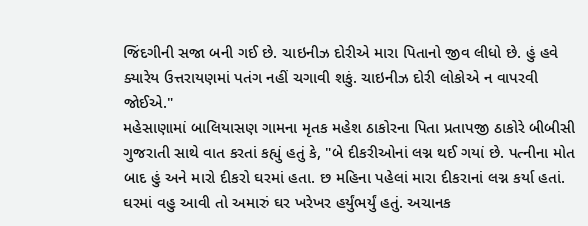જિંદગીની સજા બની ગઈ છે. ચાઇનીઝ દોરીએ મારા પિતાનો જીવ લીધો છે. હું હવે ક્યારેય ઉત્તરાયણમાં પતંગ નહીં ચગાવી શકું. ચાઇનીઝ દોરી લોકોએ ન વાપરવી જોઈએ."
મહેસાણામાં બાલિયાસણ ગામના મૃતક મહેશ ઠાકોરના પિતા પ્રતાપજી ઠાકોરે બીબીસી ગુજરાતી સાથે વાત કરતાં કહ્યું હતું કે, "બે દીકરીઓનાં લગ્ન થઈ ગયાં છે. પત્નીના મોત બાદ હું અને મારો દીકરો ઘરમાં હતા. છ મહિના પહેલાં મારા દીકરાનાં લગ્ન કર્યા હતાં. ઘરમાં વહુ આવી તો અમારું ઘર ખરેખર હર્યુંભર્યું હતું. અચાનક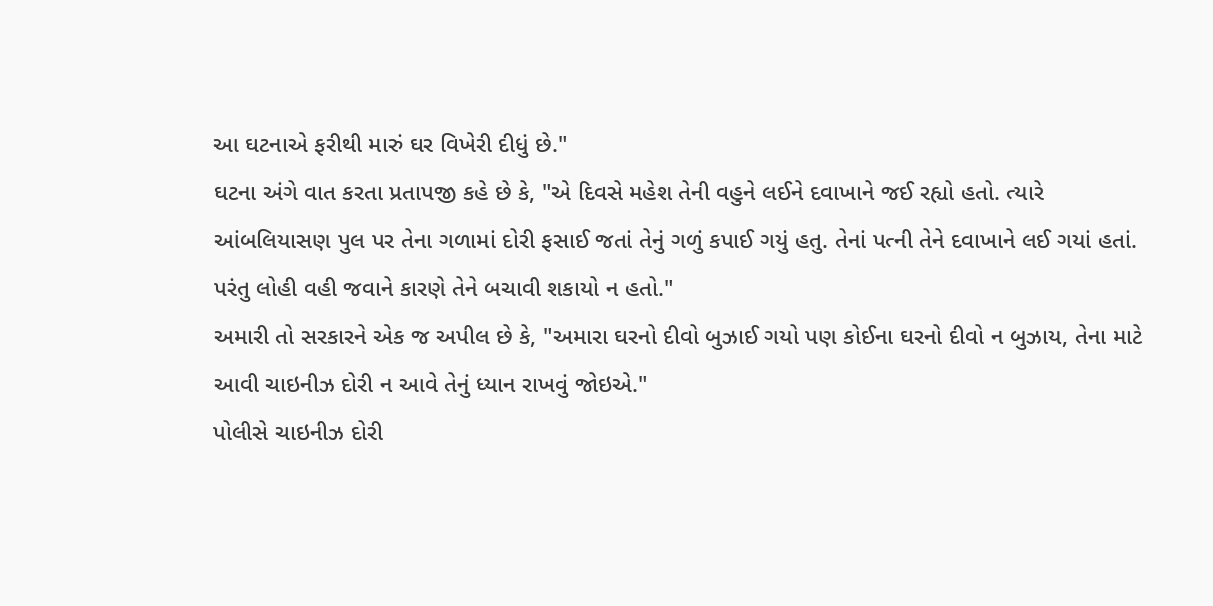આ ઘટનાએ ફરીથી મારું ઘર વિખેરી દીધું છે."
ઘટના અંગે વાત કરતા પ્રતાપજી કહે છે કે, "એ દિવસે મહેશ તેની વહુને લઈને દવાખાને જઈ રહ્યો હતો. ત્યારે આંબલિયાસણ પુલ પર તેના ગળામાં દોરી ફસાઈ જતાં તેનું ગળું કપાઈ ગયું હતુ. તેનાં પત્ની તેને દવાખાને લઈ ગયાં હતાં. પરંતુ લોહી વહી જવાને કારણે તેને બચાવી શકાયો ન હતો."
અમારી તો સરકારને એક જ અપીલ છે કે, "અમારા ઘરનો દીવો બુઝાઈ ગયો પણ કોઈના ઘરનો દીવો ન બુઝાય, તેના માટે આવી ચાઇનીઝ દોરી ન આવે તેનું ધ્યાન રાખવું જોઇએ."
પોલીસે ચાઇનીઝ દોરી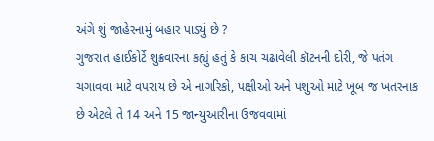અંગે શું જાહેરનામું બહાર પાડ્યું છે ?
ગુજરાત હાઈકોર્ટે શુક્રવારના કહ્યું હતું કે કાચ ચઢાવેલી કૉટનની દોરી, જે પતંગ ચગાવવા માટે વપરાય છે એ નાગરિકો, પક્ષીઓ અને પશુઓ માટે ખૂબ જ ખતરનાક છે એટલે તે 14 અને 15 જાન્યુઆરીના ઉજવવામાં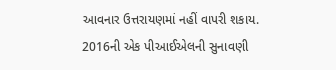આવનાર ઉત્તરાયણમાં નહીં વાપરી શકાય.
2016ની એક પીઆઈએલની સુનાવણી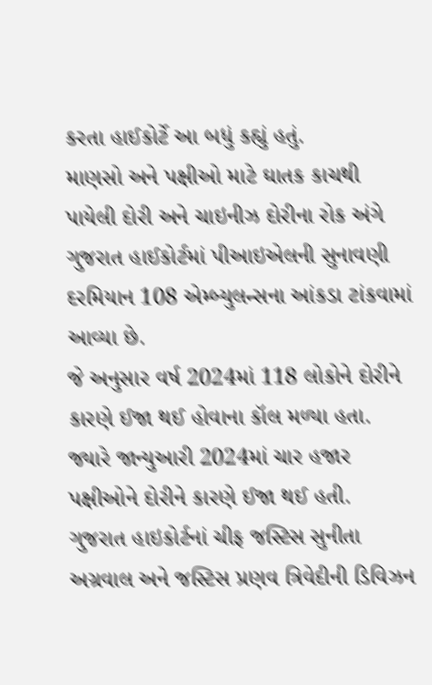કરતા હાઈકોર્ટે આ બધું કહ્યું હતું.
માણસો અને પક્ષીઓ માટે ઘાતક કાચથી પાયેલી દોરી અને ચાઇનીઝ દોરીના રોક અંગે ગુજરાત હાઈકોર્ટમાં પીઆઇએલની સુનાવણી દરમિયાન 108 એમ્બ્યુલન્સના આંકડા ટાંકવામાં આવ્યા છે.
જે અનુસાર વર્ષ 2024માં 118 લોકોને દોરીને કારણે ઈજા થઈ હોવાના કૉલ મળ્યા હતા. જ્યારે જાન્યુઆરી 2024માં ચાર હજાર પક્ષીઓને દોરીને કારણે ઈજા થઈ હતી.
ગુજરાત હાઇકોર્ટનાં ચીફ જસ્ટિસ સુનીતા અગ્રવાલ અને જસ્ટિસ પ્રણવ ત્રિવેદીની ડિવિઝન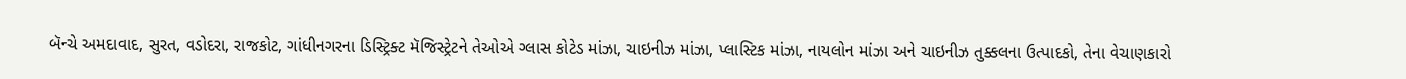બૅન્ચે અમદાવાદ, સુરત, વડોદરા, રાજકોટ, ગાંધીનગરના ડિસ્ટ્રિક્ટ મૅજિસ્ટ્રેટને તેઓએ ગ્લાસ કોટેડ માંઝા, ચાઇનીઝ માંઝા, પ્લાસ્ટિક માંઝા, નાયલોન માંઝા અને ચાઇનીઝ તુક્કલના ઉત્પાદકો, તેના વેચાણકારો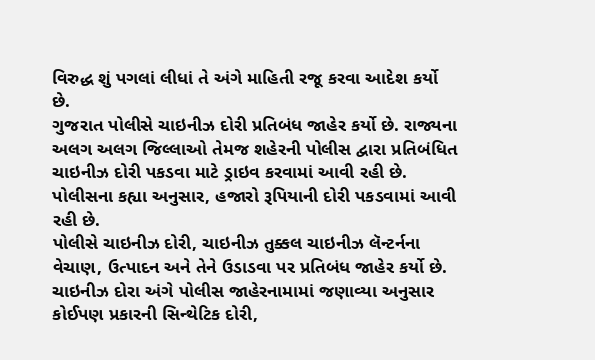વિરુદ્ધ શું પગલાં લીધાં તે અંગે માહિતી રજૂ કરવા આદેશ કર્યો છે.
ગુજરાત પોલીસે ચાઇનીઝ દોરી પ્રતિબંધ જાહેર કર્યો છે. રાજ્યના અલગ અલગ જિલ્લાઓ તેમજ શહેરની પોલીસ દ્વારા પ્રતિબંધિત ચાઇનીઝ દોરી પકડવા માટે ડ્રાઇવ કરવામાં આવી રહી છે. પોલીસના કહ્યા અનુસાર, હજારો રૂપિયાની દોરી પકડવામાં આવી રહી છે.
પોલીસે ચાઇનીઝ દોરી, ચાઇનીઝ તુક્કલ ચાઇનીઝ લૅન્ટર્નના વેચાણ, ઉત્પાદન અને તેને ઉડાડવા પર પ્રતિબંધ જાહેર કર્યો છે. ચાઇનીઝ દોરા અંગે પોલીસ જાહેરનામામાં જણાવ્યા અનુસાર કોઈપણ પ્રકારની સિન્થેટિક દોરી,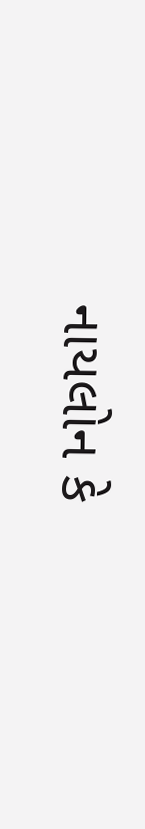નાયલોન કે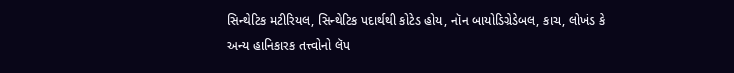સિન્થેટિક મટીરિયલ, સિન્થેટિક પદાર્થથી કોટેડ હોય, નૉન બાયોડિગ્રેડેબલ, કાચ, લોખંડ કે અન્ય હાનિકારક તત્ત્વોનો લૅપ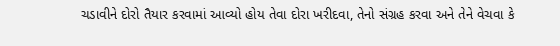ચડાવીને દોરો તૈયાર કરવામાં આવ્યો હોય તેવા દોરા ખરીદવા, તેનો સંગ્રહ કરવા અને તેને વેચવા કે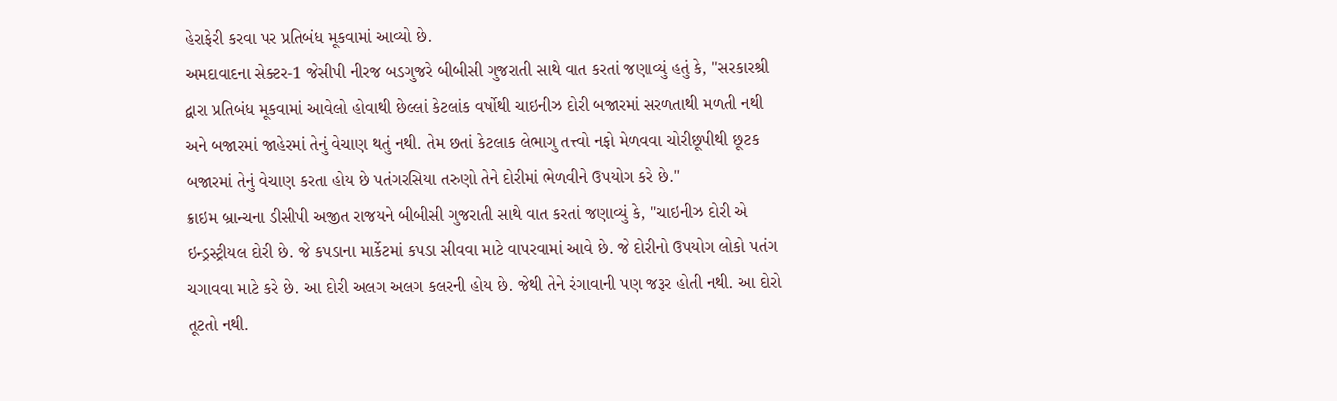હેરાફેરી કરવા પર પ્રતિબંધ મૂકવામાં આવ્યો છે.
અમદાવાદના સેક્ટર-1 જેસીપી નીરજ બડગુજરે બીબીસી ગુજરાતી સાથે વાત કરતાં જણાવ્યું હતું કે, "સરકારશ્રી દ્વારા પ્રતિબંધ મૂકવામાં આવેલો હોવાથી છેલ્લાં કેટલાંક વર્ષોથી ચાઇનીઝ દોરી બજારમાં સરળતાથી મળતી નથી અને બજારમાં જાહેરમાં તેનું વેચાણ થતું નથી. તેમ છતાં કેટલાક લેભાગુ તત્ત્વો નફો મેળવવા ચોરીછૂપીથી છૂટક બજારમાં તેનું વેચાણ કરતા હોય છે પતંગરસિયા તરુણો તેને દોરીમાં ભેળવીને ઉપયોગ કરે છે."
ક્રાઇમ બ્રાન્ચના ડીસીપી અજીત રાજયને બીબીસી ગુજરાતી સાથે વાત કરતાં જણાવ્યું કે, "ચાઇનીઝ દોરી એ ઇન્ડ્રસ્ટ્રીયલ દોરી છે. જે કપડાના માર્કેટમાં કપડા સીવવા માટે વાપરવામાં આવે છે. જે દોરીનો ઉપયોગ લોકો પતંગ ચગાવવા માટે કરે છે. આ દોરી અલગ અલગ કલરની હોય છે. જેથી તેને રંગાવાની પણ જરૂર હોતી નથી. આ દોરો તૂટતો નથી.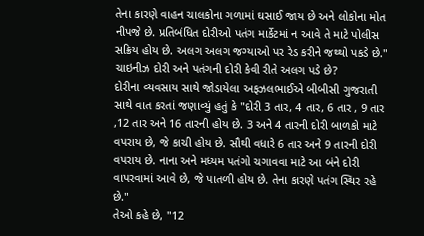તેના કારણે વાહન ચાલકોના ગળામાં ઘસાઈ જાય છે અને લોકોના મોત નીપજે છે. પ્રતિબંધિત દોરીઓ પતંગ માર્કેટમાં ન આવે તે માટે પોલીસ સક્રિય હોય છે. અલગ અલગ જગ્યાઓ પર રેડ કરીને જથ્થો પકડે છે."
ચાઇનીઝ દોરી અને પતંગની દોરી કેવી રીતે અલગ પડે છે?
દોરીના વ્યવસાય સાથે જોડાયેલા અફઝલભાઈએ બીબીસી ગુજરાતી સાથે વાત કરતાં જણાવ્યું હતું કે "દોરી 3 તાર, 4 તાર, 6 તાર , 9 તાર ,12 તાર અને 16 તારની હોય છે. 3 અને 4 તારની દોરી બાળકો માટે વપરાય છે, જે કાચી હોય છે. સૌથી વધારે 6 તાર અને 9 તારની દોરી વપરાય છે. નાના અને મધ્યમ પતંગો ચગાવવા માટે આ બંને દોરી વાપરવામાં આવે છે, જે પાતળી હોય છે. તેના કારણે પતંગ સ્થિર રહે છે."
તેઓ કહે છે, "12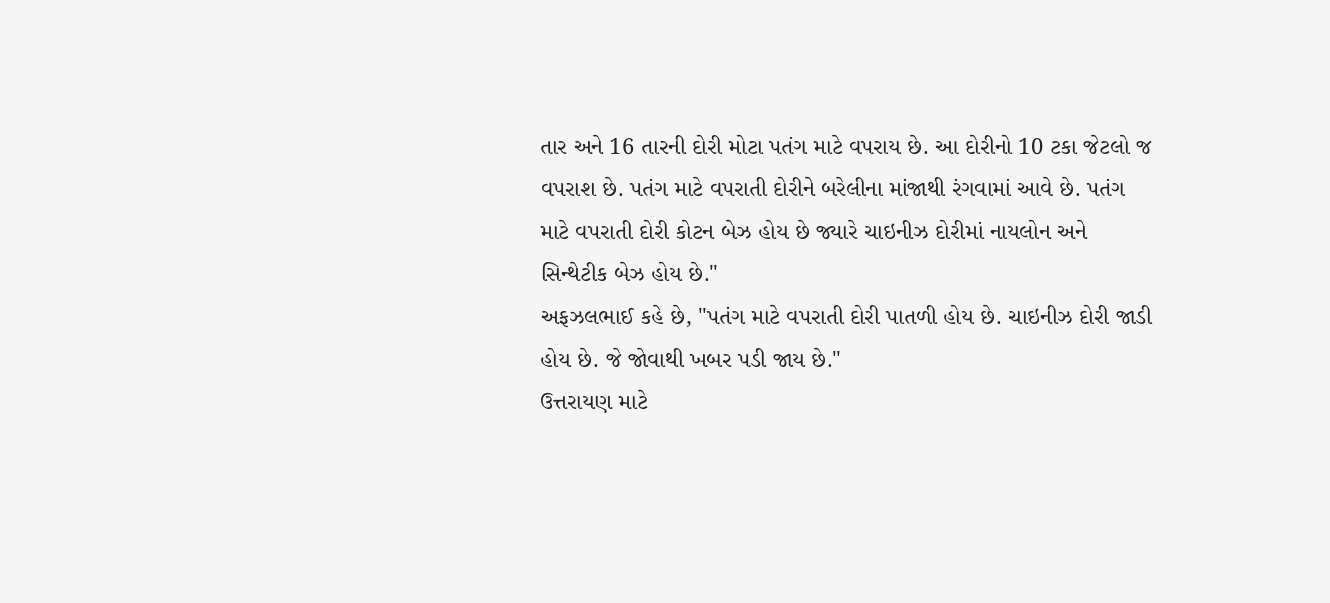તાર અને 16 તારની દોરી મોટા પતંગ માટે વપરાય છે. આ દોરીનો 10 ટકા જેટલો જ વપરાશ છે. પતંગ માટે વપરાતી દોરીને બરેલીના માંજાથી રંગવામાં આવે છે. પતંગ માટે વપરાતી દોરી કોટન બેઝ હોય છે જ્યારે ચાઇનીઝ દોરીમાં નાયલોન અને સિન્થેટીક બેઝ હોય છે."
અફઝલભાઈ કહે છે, "પતંગ માટે વપરાતી દોરી પાતળી હોય છે. ચાઇનીઝ દોરી જાડી હોય છે. જે જોવાથી ખબર પડી જાય છે."
ઉત્તરાયણ માટે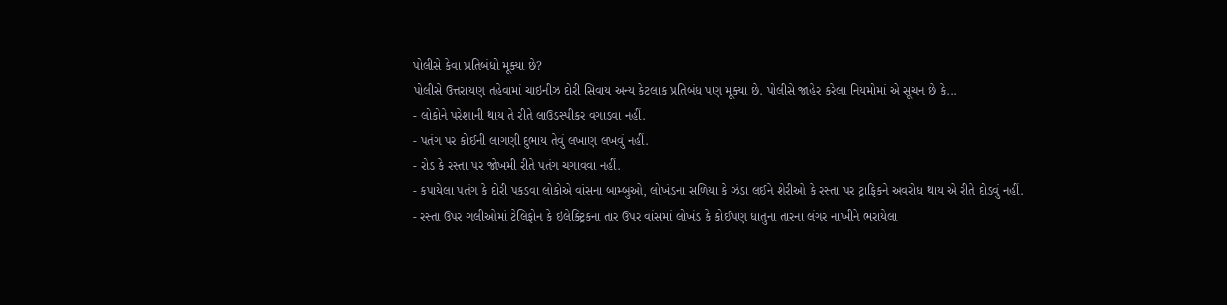પોલીસે કેવા પ્રતિબંધો મૂક્યા છે?
પોલીસે ઉત્તરાયણ તહેવામાં ચાઇનીઝ દોરી સિવાય અન્ય કેટલાક પ્રતિબંધ પણ મૂક્યા છે. પોલીસે જાહેર કરેલા નિયમોમાં એ સૂચન છે કે...
- લોકોને પરેશાની થાય તે રીતે લાઉડસ્પીકર વગાડવા નહીં.
- પતંગ પર કોઈની લાગણી દુભાય તેવું લખાણ લખવું નહીં.
- રોડ કે રસ્તા પર જોખમી રીતે પતંગ ચગાવવા નહીં.
- કપાયેલા પતંગ કે દોરી પકડવા લોકોએ વાંસના બામ્બુઓ, લોખંડના સળિયા કે ઝંડા લઈને શેરીઓ કે રસ્તા પર ટ્રાફિકને અવરોધ થાય એ રીતે દોડવું નહીં.
- રસ્તા ઉપર ગલીઓમાં ટેલિફોન કે ઇલેક્ટ્રિકના તાર ઉપર વાંસમાં લોખંડ કે કોઈપણ ધાતુના તારના લંગર નાખીને ભરાયેલા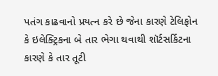પતંગ કાઢવાનો પ્રયત્ન કરે છે જેના કારણે ટેલિફોન કે ઇલેક્ટ્રિકના બે તાર ભેગા થવાથી શૉર્ટસર્કિટના કારણે કે તાર તૂટી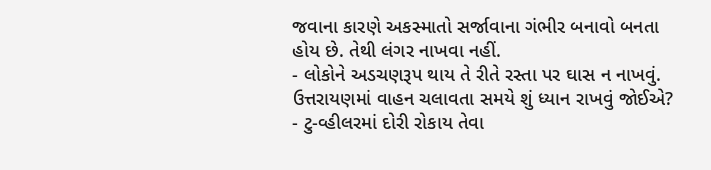જવાના કારણે અકસ્માતો સર્જાવાના ગંભીર બનાવો બનતા હોય છે. તેથી લંગર નાખવા નહીં.
- લોકોને અડચણરૂપ થાય તે રીતે રસ્તા પર ઘાસ ન નાખવું.
ઉત્તરાયણમાં વાહન ચલાવતા સમયે શું ધ્યાન રાખવું જોઈએ?
- ટુ-વ્હીલરમાં દોરી રોકાય તેવા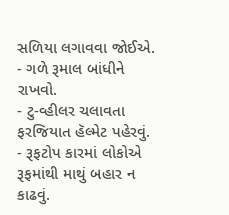સળિયા લગાવવા જોઈએ.
- ગળે રૂમાલ બાંધીને રાખવો.
- ટુ-વ્હીલર ચલાવતા ફરજિયાત હૅલ્મેટ પહેરવું.
- રૂફટોપ કારમાં લોકોએ રૂફમાંથી માથું બહાર ન કાઢવું.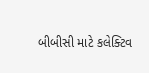બીબીસી માટે કલેક્ટિવ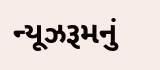ન્યૂઝરૂમનું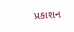પ્રકાશન